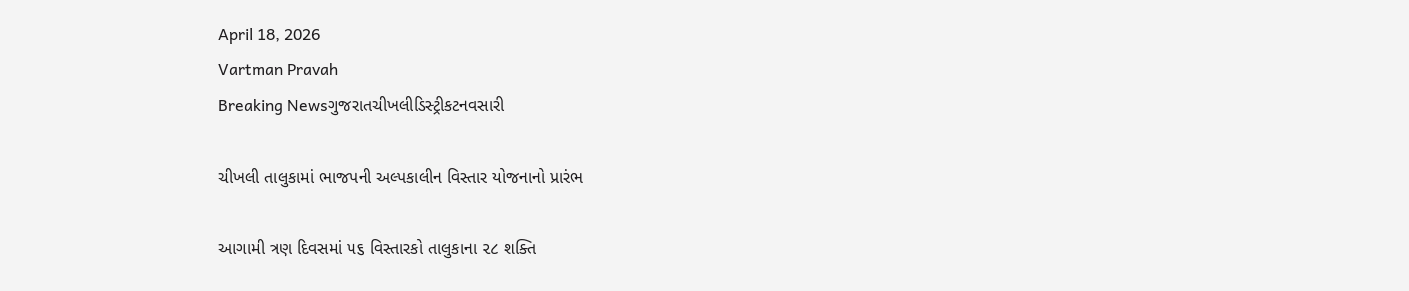April 18, 2026
Vartman Pravah
Breaking Newsગુજરાતચીખલીડિસ્ટ્રીકટનવસારી

ચીખલી તાલુકામાં ભાજપની અલ્પકાલીન વિસ્તાર યોજનાનો પ્રારંભ

આગામી ત્રણ દિવસમાં ૫૬ વિસ્તારકો તાલુકાના ૨૮ શક્તિ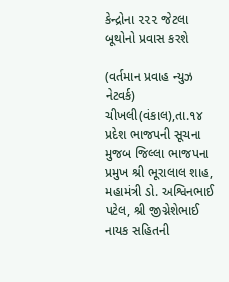કેન્દ્રોના ૨૨૨ જેટલા બૂથોનો પ્રવાસ કરશે

(વર્તમાન પ્રવાહ ન્યુઝ નેટવર્ક) ચીખલી(વંકાલ),તા.૧૪
પ્રદેશ ભાજપની સૂચના મુજબ જિલ્લા ભાજપના પ્રમુખ શ્રી ભૂરાલાલ શાહ, મહામંત્રી ડો. અશ્વિનભાઈ પટેલ, શ્રી જીગ્નેશેભાઈ નાયક સહિતની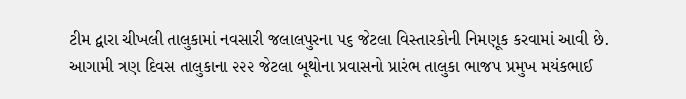ટીમ દ્વારા ચીખલી તાલુકામાં નવસારી જલાલપુરના ૫૬ જેટલા વિસ્તારકોની નિમણૂક કરવામાં આવી છે. આગામી ત્રણ દિવસ તાલુકાના ૨૨૨ જેટલા બૂથોના પ્રવાસનો પ્રારંભ તાલુકા ભાજપ પ્રમુખ મયંકભાઈ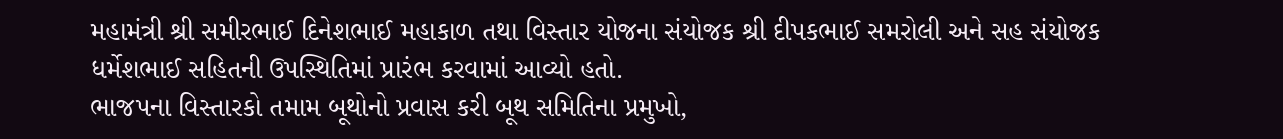મહામંત્રી શ્રી સમીરભાઈ દિનેશભાઈ મહાકાળ તથા વિસ્તાર યોજના સંયોજક શ્રી દીપકભાઈ સમરોલી અને સહ સંયોજક ધર્મેશભાઈ સહિતની ઉપસ્થિતિમાં પ્રારંભ કરવામાં આવ્યો હતો.
ભાજપના વિસ્તારકો તમામ બૂથોનો પ્રવાસ કરી બૂથ સમિતિના પ્રમુખો,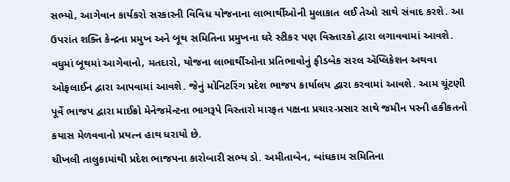સભ્યો, આગેવાન કાર્યકરો સરકારની વિવિધ યોજનાના લાભાર્થીઓની મુલાકાત લઈ તેઓ સાથે સંવાદ કરશે. આ ઉપરાંત શક્તિ કેન્દ્રના પ્રમુખ અને બૂથ સમિતિના પ્રમુખના ઘરે સ્ટીકર પણ વિસ્તારકો દ્વારા લગાવવામાં આવશે. વધુમાં બૂથમાં આગેવાનો, મતદારો, યોજના લાભાર્થીઓના પ્રતિભાવોનું ફીડબેક સરલ ઍપ્લિકેશન અથવા ઓફલાઈન દ્વારા આપવામાં આવશે. જેનું મોનિટરિંગ પ્રદેશ ભાજપ કાર્યાલય દ્વારા કરવામાં આવશે. આમ ચૂંટણી પૂર્વે ભાજપ દ્વારા માઈક્રો મેનેજમેન્ટના ભાગરૂપે વિસ્તારો મારફત પક્ષના પ્રચાર-પ્રસાર સાથે જમીન પરની હકીકતનો કયાસ મેળવવાનો પ્રયત્ન હાથ ધરાયો છે.
ચીખલી તાલુકામાંથી પ્રદેશ ભાજપના કારોબારી સભ્ય ડો. અમીતાબેન, બાંધકામ સમિતિના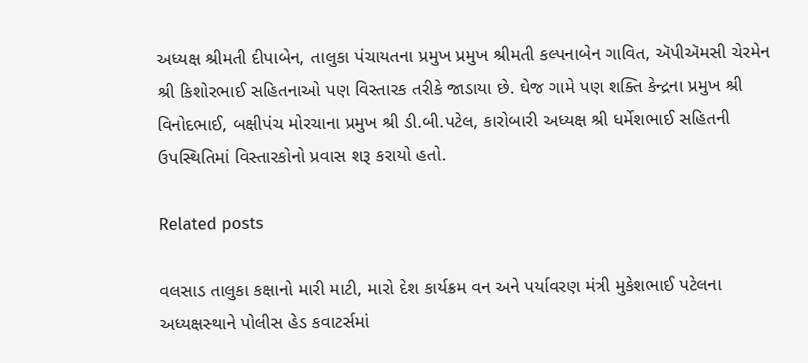અધ્યક્ષ શ્રીમતી દીપાબેન, તાલુકા પંચાયતના પ્રમુખ પ્રમુખ શ્રીમતી કલ્પનાબેન ગાવિત, ઍપીઍમસી ચેરમેન શ્રી કિશોરભાઈ સહિતનાઓ પણ વિસ્તારક તરીકે જાડાયા છે. ઘેજ ગામે પણ શક્તિ કેન્દ્રના પ્રમુખ શ્રી વિનોદભાઈ, બક્ષીપંચ મોરચાના પ્રમુખ શ્રી ડી.બી.પટેલ, કારોબારી અધ્યક્ષ શ્રી ધર્મેશભાઈ સહિતની ઉપસ્થિતિમાં વિસ્તારકોનો પ્રવાસ શરૂ કરાયો હતો.

Related posts

વલસાડ તાલુકા કક્ષાનો મારી માટી, મારો દેશ કાર્યક્રમ વન અને પર્યાવરણ મંત્રી મુકેશભાઈ પટેલના અધ્‍યક્ષસ્‍થાને પોલીસ હેડ કવાટર્સમાં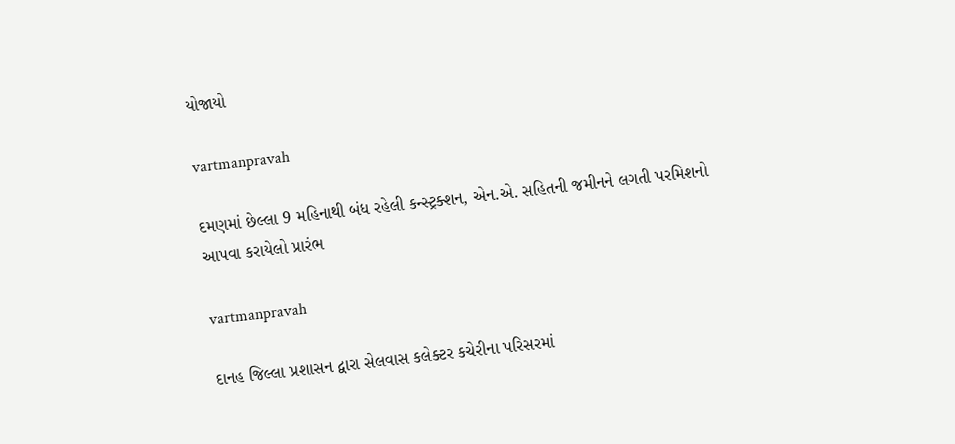યોજાયો

vartmanpravah

દમણમાં છેલ્લા 9 મહિનાથી બંધ રહેલી કન્‍સ્‍ટ્રક્‍શન, એન.એ. સહિતની જમીનને લગતી પરમિશનો આપવા કરાયેલો પ્રારંભ

vartmanpravah

દાનહ જિલ્લા પ્રશાસન દ્વારા સેલવાસ કલેક્‍ટર કચેરીના પરિસરમાં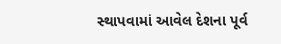સ્‍થાપવામાં આવેલ દેશના પૂર્વ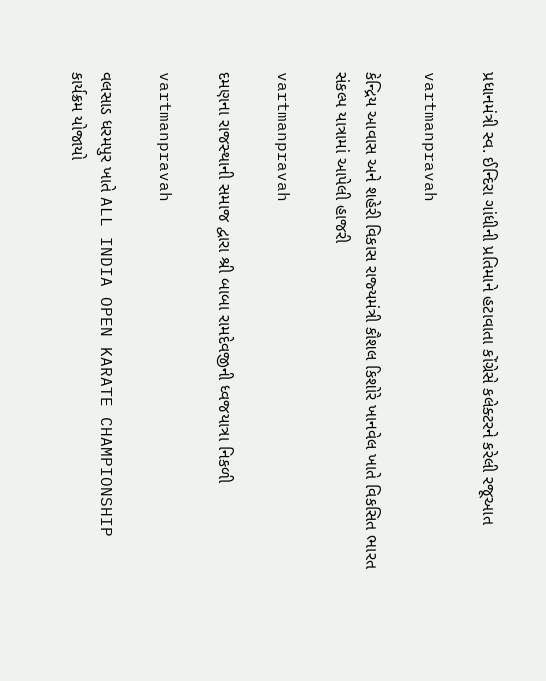પ્રધાનમંત્રી સ્‍વ. ઈન્‍દિરા ગાંધીની પ્રતિમાને હટાવાતા કોંગ્રેસે કલેક્‍ટરને કરેલી રજૂઆત

vartmanpravah

કેન્‍દ્રિય આવાસ અને શહેરી વિકાસ રાજ્‍યમંત્રી કૌશલ કિશોરે ખાનવેલ ખાતે વિકસિત ભારત સંકલ્‍પ યાત્રામાં આપેલી હાજરી

vartmanpravah

દમણના રાજસ્‍થાની સમાજ દ્વારા શ્રી બાબા રામદેવજીની ધ્‍વજયાત્રા નિકળી

vartmanpravah

વલસાડ ધરમપુર ખાતે ALL INDIA OPEN KARATE CHAMPIONSHIP કાર્યક્રમ યોજાયો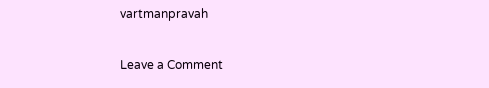vartmanpravah

Leave a Comment